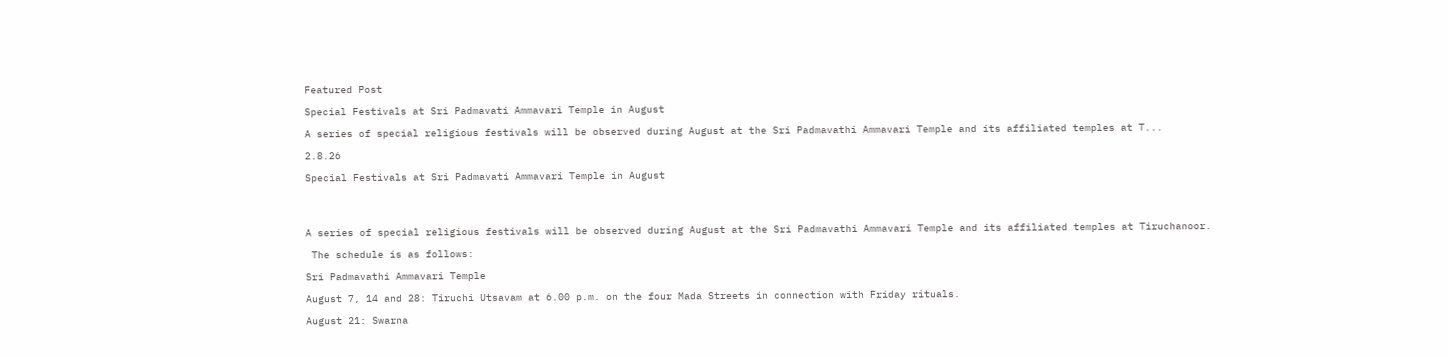Featured Post

Special Festivals at Sri Padmavati Ammavari Temple in August

A series of special religious festivals will be observed during August at the Sri Padmavathi Ammavari Temple and its affiliated temples at T...

2.8.26

Special Festivals at Sri Padmavati Ammavari Temple in August




A series of special religious festivals will be observed during August at the Sri Padmavathi Ammavari Temple and its affiliated temples at Tiruchanoor.

 The schedule is as follows:

Sri Padmavathi Ammavari Temple

August 7, 14 and 28: Tiruchi Utsavam at 6.00 p.m. on the four Mada Streets in connection with Friday rituals.

August 21: Swarna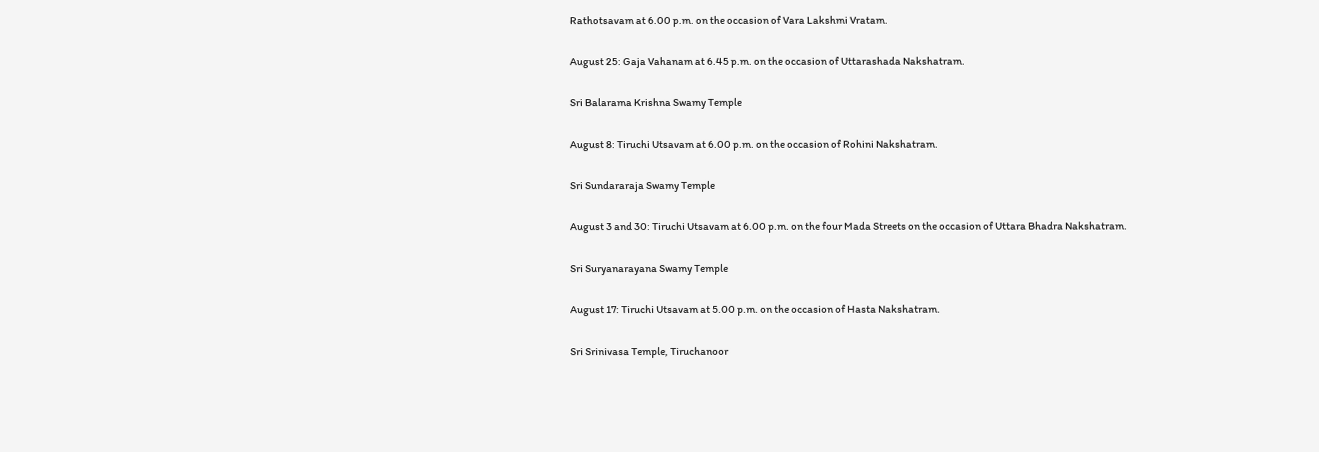Rathotsavam at 6.00 p.m. on the occasion of Vara Lakshmi Vratam.

August 25: Gaja Vahanam at 6.45 p.m. on the occasion of Uttarashada Nakshatram.

Sri Balarama Krishna Swamy Temple

August 8: Tiruchi Utsavam at 6.00 p.m. on the occasion of Rohini Nakshatram.

Sri Sundararaja Swamy Temple

August 3 and 30: Tiruchi Utsavam at 6.00 p.m. on the four Mada Streets on the occasion of Uttara Bhadra Nakshatram.

Sri Suryanarayana Swamy Temple

August 17: Tiruchi Utsavam at 5.00 p.m. on the occasion of Hasta Nakshatram.

Sri Srinivasa Temple, Tiruchanoor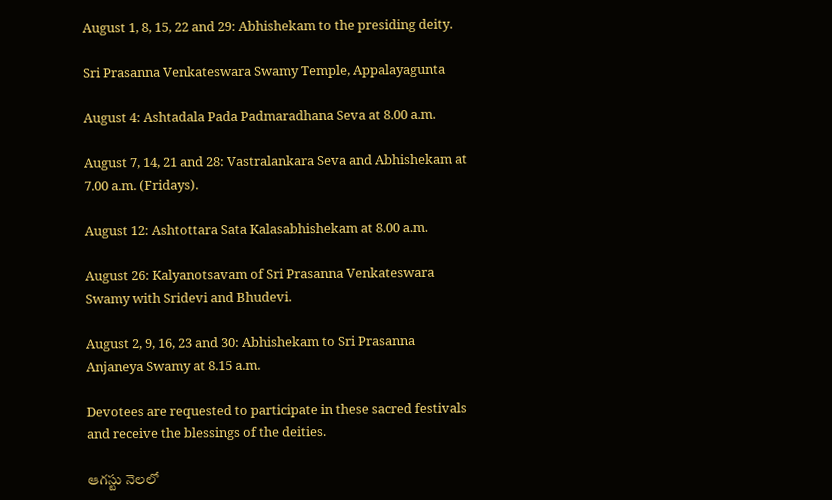August 1, 8, 15, 22 and 29: Abhishekam to the presiding deity.

Sri Prasanna Venkateswara Swamy Temple, Appalayagunta

August 4: Ashtadala Pada Padmaradhana Seva at 8.00 a.m.

August 7, 14, 21 and 28: Vastralankara Seva and Abhishekam at 7.00 a.m. (Fridays).

August 12: Ashtottara Sata Kalasabhishekam at 8.00 a.m.

August 26: Kalyanotsavam of Sri Prasanna Venkateswara Swamy with Sridevi and Bhudevi.

August 2, 9, 16, 23 and 30: Abhishekam to Sri Prasanna Anjaneya Swamy at 8.15 a.m.

Devotees are requested to participate in these sacred festivals and receive the blessings of the deities.

ఆగ‌స్టు నెలలో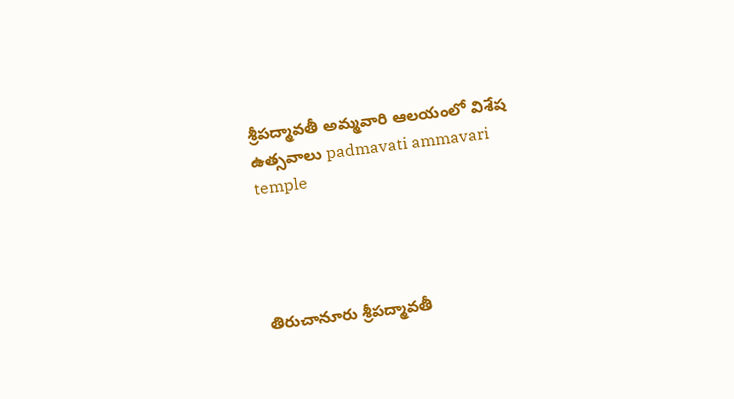శ్రీపద్మావతీ అమ్మవారి ఆలయంలో విశేష ఉత్సవాలు padmavati ammavari temple




తిరుచానూరు శ్రీపద్మావతీ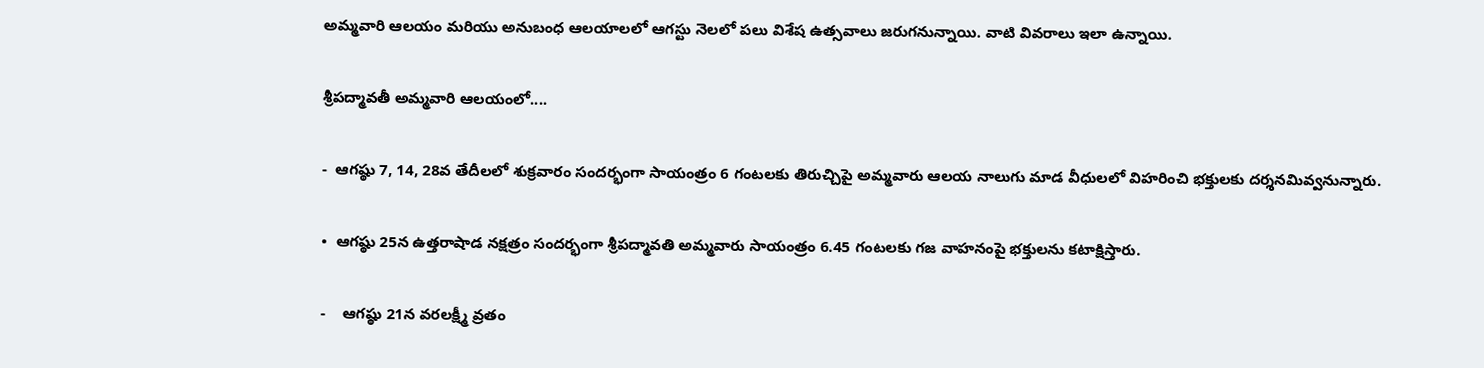అమ్మవారి ఆలయం మ‌రియు అనుబంధ ఆల‌యాల‌లో ఆగ‌స్టు నెలలో పలు విశేష ఉత్సవాలు జరుగనున్నాయి. వాటి వివరాలు ఇలా ఉన్నాయి.

శ్రీపద్మావతీ అమ్మవారి ఆలయంలో....

-  ఆగ‌ష్ఠు 7, 14, 28వ‌ తేదీలలో శుక్రవారం సందర్భంగా సాయంత్రం 6 గంటలకు తిరుచ్చిపై అమ్మ‌వారు ఆల‌య నాలుగు మాడ వీధులలో విహ‌రించి భక్తులకు ద‌ర్శ‌న‌మివ్వ‌నున్నారు.

•  ఆగ‌ష్ఠు 25న ఉత్తరాషాడ నక్షత్రం సందర్భంగా శ్రీపద్మావతి అమ్మవారు సాయంత్రం 6.45 గంట‌ల‌కు గజ వాహనంపై భక్తులను కటాక్షిస్తారు.

-    ఆగ‌ష్ఠు 21న వరలక్ష్మీ వ్రతం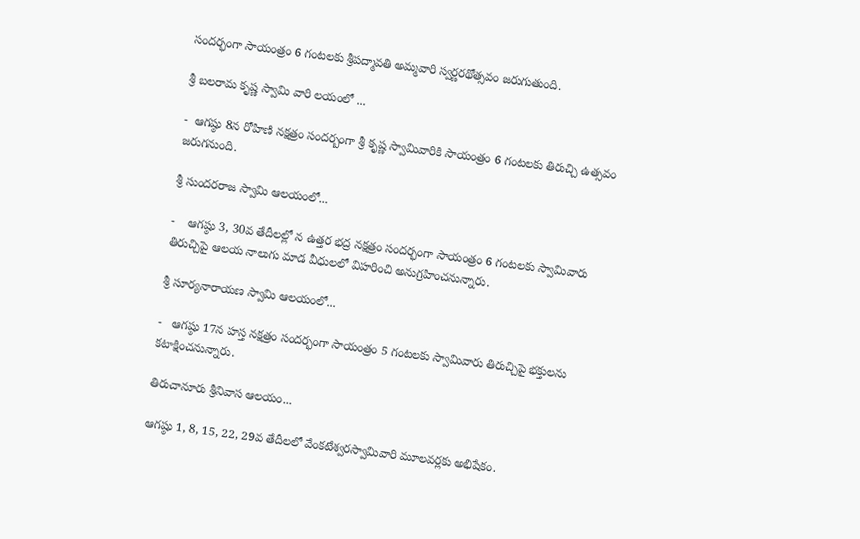సందర్భంగా సాయంత్రం 6 గంట‌ల‌కు శ్రీపద్మావతి అమ్మవారి స్వర్ణరథోత్సవం జరుగుతుంది.

శ్రీ బలరామ కృష్ణ స్వామి వారి లయంలో ...

-  ఆగ‌ష్ఠు 8న రోహిణి న‌క్ష‌త్రం సంద‌ర్బంగా శ్రీ కృష్ణ స్వామివారికి సాయంత్రం 6 గంట‌లకు తిరుచ్చి ఉత్సవం జ‌రుగ‌నుంది.

శ్రీ సుందరరాజ స్వామి ఆలయంలో...

-    ఆగ‌ష్ఠు 3, 30వ తేదీల‌ల్లో న ఉత్తర భద్ర నక్షత్రం సందర్భంగా సాయంత్రం 6 గంట‌లకు స్వామివారు తిరుచ్చిపై ఆల‌య నాలుగు మాడ వీధులలో విహరించి అనుగ్ర‌హించ‌నున్నారు.

శ్రీ సూర్యనారాయణ స్వామి ఆలయంలో...

-   ఆగ‌ష్ఠు 17న హస్త నక్షత్రం సందర్భంగా సాయంత్రం 5 గంటలకు స్వామివారు తిరుచ్చిపై భక్తులను క‌టాక్షించ‌నున్నారు.

తిరుచానూరు శ్రీనివాస ఆలయం...

ఆగష్ఠు 1, 8, 15, 22, 29వ‌ తేదీలలో వేంక‌టేశ్వ‌ర‌స్వామివారి మూలవర్లకు అభిషేకం.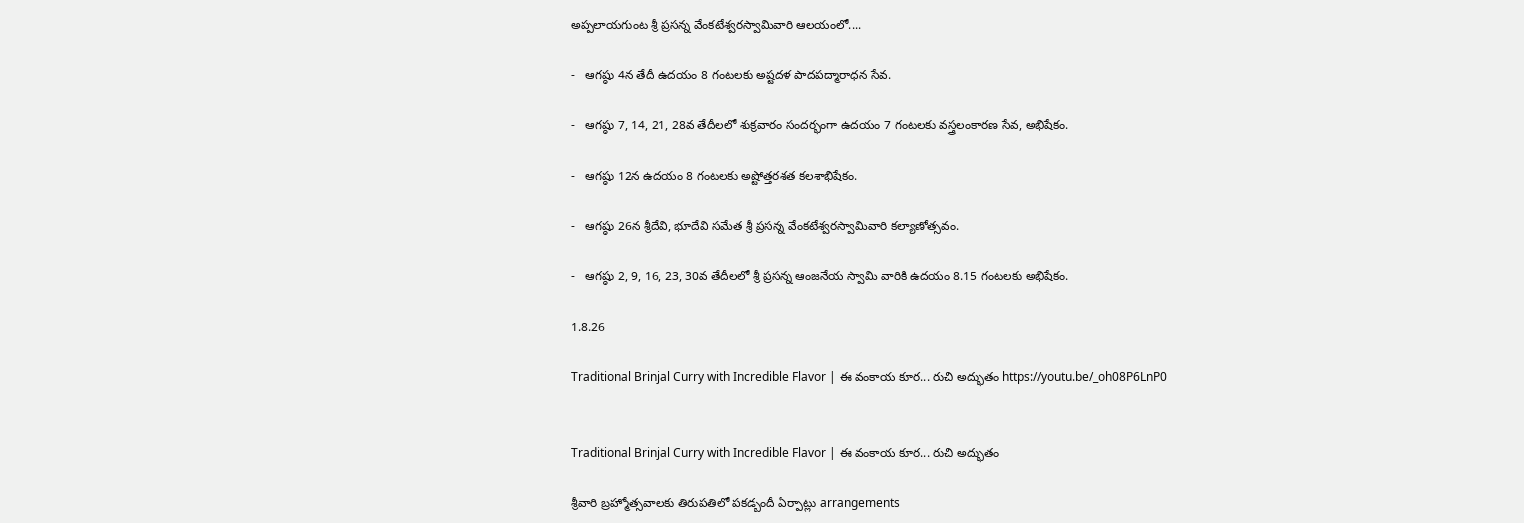అప్ప‌లాయ‌గుంట శ్రీ ప్రసన్న వేంకటేశ్వరస్వామివారి ఆలయంలో....

-   ఆగ‌ష్ఠు 4న తేదీ ఉద‌యం 8 గంట‌ల‌కు అష్టదళ పాదపద్మారాధన సేవ.

-   ఆగ‌ష్ఠు 7, 14, 21, 28వ తేదీలలో శుక్రవారం సందర్భంగా ఉదయం 7 గంటలకు వస్త్రలంకారణ సేవ, అభిషేకం.

-   ఆగ‌ష్ఠు 12న ఉదయం 8 గంటలకు అష్టోత్తరశత కలశాభిషేకం.

-   ఆగ‌ష్ఠు 26న శ్రీ‌దేవి, భూదేవి స‌మేత శ్రీ ప్ర‌స‌న్న వేంక‌టేశ్వ‌ర‌స్వామివారి క‌ల్యాణోత్స‌వం.

-   ఆగ‌ష్ఠు 2, 9, 16, 23, 30వ‌ తేదీలలో శ్రీ ప్రసన్న ఆంజనేయ స్వామి వారికి ఉదయం 8.15 గంట‌లకు అభిషేకం.

1.8.26

Traditional Brinjal Curry with Incredible Flavor | ఈ వంకాయ కూర... రుచి అద్భుతం https://youtu.be/_oh08P6LnP0


Traditional Brinjal Curry with Incredible Flavor | ఈ వంకాయ కూర... రుచి అద్భుతం

శ్రీవారి బ్రహ్మోత్సవాలకు తిరుపతిలో పకడ్బందీ ఏర్పాట్లు arrangements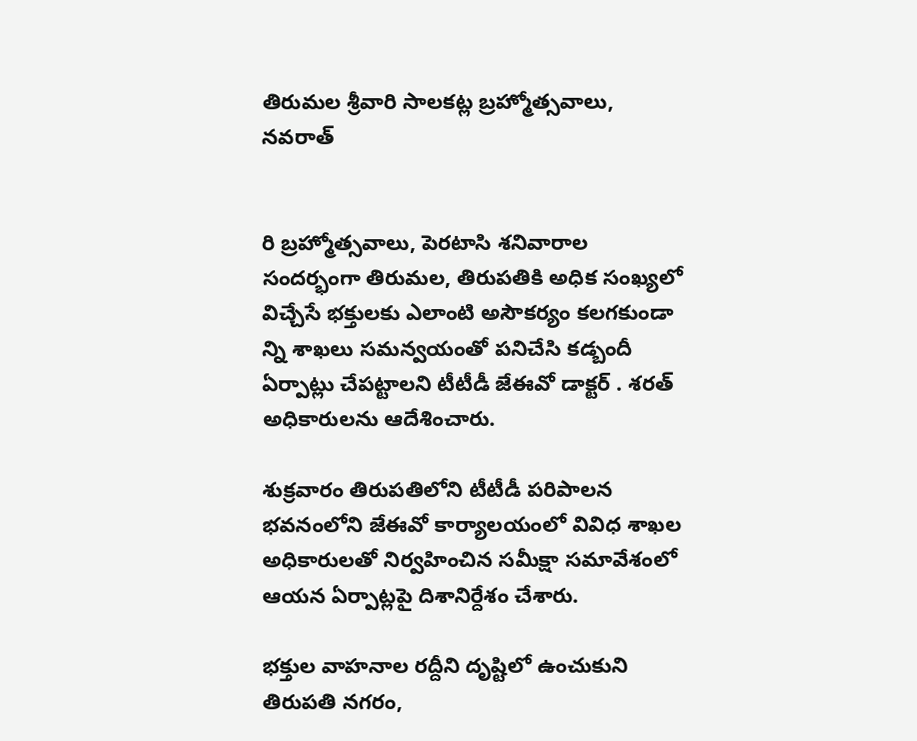తిరుమల శ్రీవారి సాలకట్ల బ్రహ్మోత్సవాలు, నవరాత్


రి బ్రహ్మోత్సవాలు, పెరటాసి శనివారాల సందర్భంగా తిరుమల, తిరుపతికి అధిక సంఖ్యలో విచ్చేసే భక్తులకు ఎలాంటి అసౌకర్యం కలగకుండా న్ని శాఖలు సమన్వయంతో పనిచేసి కడ్బందీ ఏర్పాట్లు చేపట్టాలని టీటీడీ జేఈవో డాక్టర్ . శరత్ అధికారులను ఆదేశించారు.

శుక్రవారం తిరుపతిలోని టీటీడీ పరిపాలన భవనంలోని జేఈవో కార్యాలయంలో వివిధ శాఖల అధికారులతో నిర్వహించిన సమీక్షా సమావేశంలో ఆయన ఏర్పాట్లపై దిశానిర్దేశం చేశారు.

భక్తుల వాహనాల రద్దీని దృష్టిలో ఉంచుకుని తిరుపతి నగరం,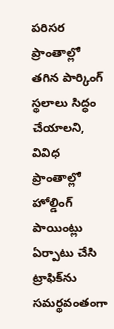పరిసర ప్రాంతాల్లో తగిన పార్కింగ్ స్థలాలు సిద్ధం చేయాలని, వివిధ ప్రాంతాల్లో హోల్డింగ్ పాయింట్లు ఏర్పాటు చేసి ట్రాఫిక్‌ను సమర్థవంతంగా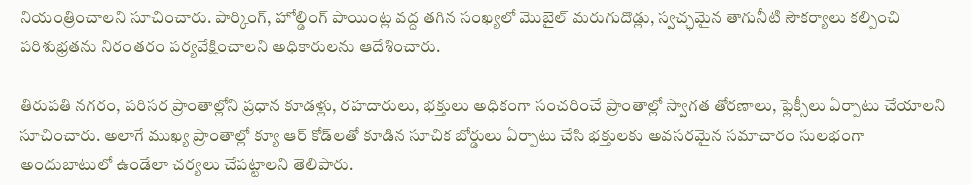నియంత్రించాలని సూచించారు. పార్కింగ్, హోల్డింగ్ పాయింట్ల వద్ద తగిన సంఖ్యలో మొబైల్ మరుగుదొడ్లు, స్వచ్ఛమైన తాగునీటి సౌకర్యాలు కల్పించి పరిశుభ్రతను నిరంతరం పర్యవేక్షించాలని అధికారులను ఆదేశించారు.

తిరుపతి నగరం, పరిసర ప్రాంతాల్లోని ప్రధాన కూడళ్లు, రహదారులు, భక్తులు అధికంగా సంచరించే ప్రాంతాల్లో స్వాగత తోరణాలు, ఫ్లెక్సీలు ఏర్పాటు చేయాలని సూచించారు. అలాగే ముఖ్య ప్రాంతాల్లో క్యూ ఆర్ కోడ్‌లతో కూడిన సూచిక బోర్డులు ఏర్పాటు చేసి భక్తులకు అవసరమైన సమాచారం సులభంగా అందుబాటులో ఉండేలా చర్యలు చేపట్టాలని తెలిపారు.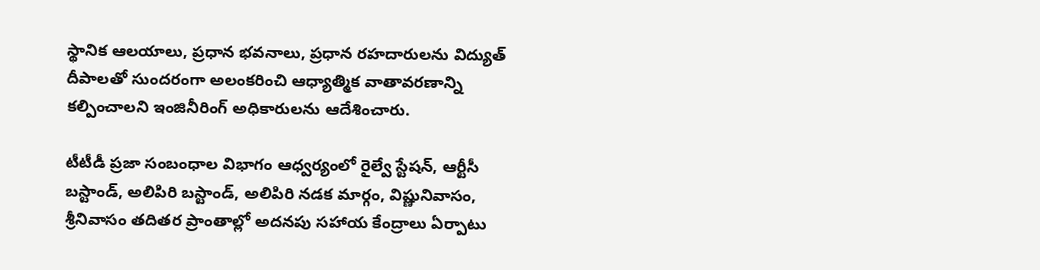స్థానిక ఆలయాలు, ప్రధాన భవనాలు, ప్రధాన రహదారులను విద్యుత్ దీపాలతో సుందరంగా అలంకరించి ఆధ్యాత్మిక వాతావరణాన్ని కల్పించాలని ఇంజినీరింగ్ అధికారులను ఆదేశించారు.

టీటీడీ ప్రజా సంబంధాల విభాగం ఆధ్వర్యంలో రైల్వే స్టేషన్, ఆర్టీసీ బస్టాండ్, అలిపిరి బస్టాండ్, అలిపిరి నడక మార్గం, విష్ణునివాసం, శ్రీనివాసం తదితర ప్రాంతాల్లో అదనపు సహాయ కేంద్రాలు ఏర్పాటు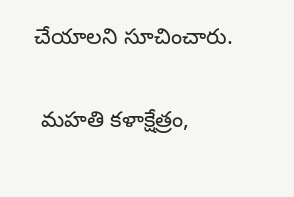చేయాలని సూచించారు.

 మహతి కళాక్షేత్రం,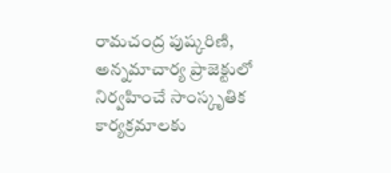రామచంద్ర పుష్కరిణి, అన్నమాచార్య ప్రాజెక్టులో నిర్వహించే సాంస్కృతిక కార్యక్రమాలకు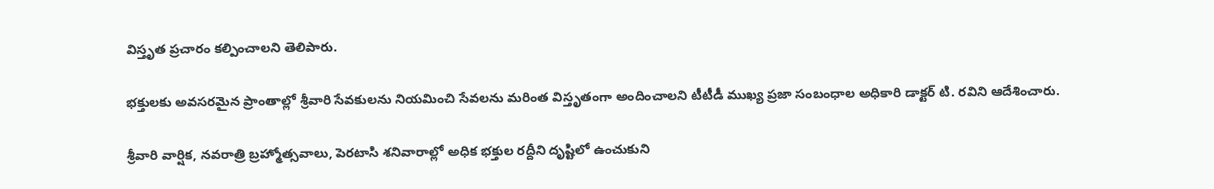విస్తృత ప్రచారం కల్పించాలని తెలిపారు.

భక్తులకు అవసరమైన ప్రాంతాల్లో శ్రీవారి సేవకులను నియమించి సేవలను మరింత విస్తృతంగా అందించాలని టీటీడీ ముఖ్య ప్రజా సంబంధాల అధికారి డాక్టర్ టి. రవిని ఆదేశించారు.

శ్రీవారి వార్షిక, నవరాత్రి బ్రహ్మోత్సవాలు, పెరటాసి శనివారాల్లో అధిక భక్తుల రద్దీని దృష్టిలో ఉంచుకుని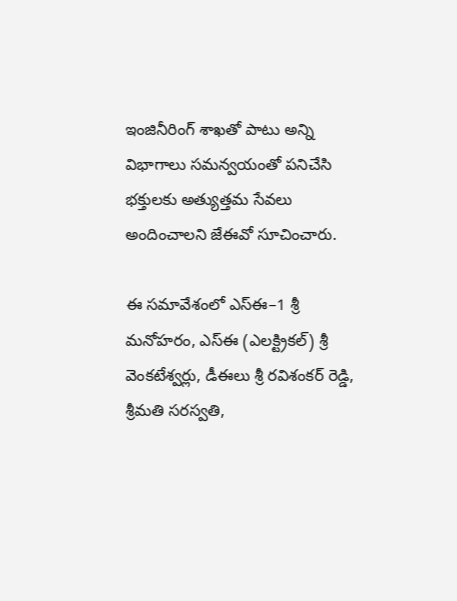ఇంజినీరింగ్ శాఖతో పాటు అన్ని విభాగాలు సమన్వయంతో పనిచేసి భక్తులకు అత్యుత్తమ సేవలు అందించాలని జేఈవో సూచించారు.

ఈ సమావేశంలో ఎస్‌ఈ–1 శ్రీ మనోహరం, ఎస్‌ఈ (ఎలక్ట్రికల్) శ్రీ వెంకటేశ్వర్లు, డీఈలు శ్రీ రవిశంకర్ రెడ్డి, శ్రీమతి సరస్వతి,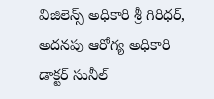విజిలెన్స్ అధికారి శ్రీ గిరిధర్, అదనపు ఆరోగ్య అధికారి డాక్టర్ సునీల్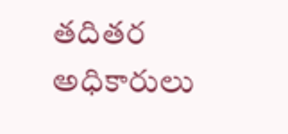తదితర అధికారులు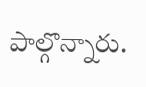పాల్గొన్నారు.